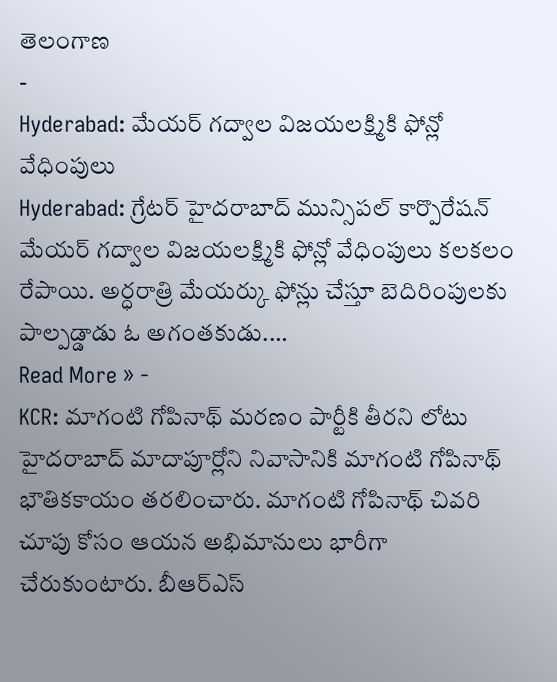తెలంగాణ
-
Hyderabad: మేయర్ గద్వాల విజయలక్ష్మికి ఫోన్లో వేధింపులు
Hyderabad: గ్రేటర్ హైదరాబాద్ మున్సిపల్ కార్పొరేషన్ మేయర్ గద్వాల విజయలక్ష్మికి ఫోన్లో వేధింపులు కలకలం రేపాయి. అర్ధరాత్రి మేయర్కు ఫోన్లు చేస్తూ బెదిరింపులకు పాల్పడ్డాడు ఓ అగంతకుడు.…
Read More » -
KCR: మాగంటి గోపినాథ్ మరణం పార్టీకి తీరని లోటు
హైదరాబాద్ మాదాపూర్లోని నివాసానికి మాగంటి గోపినాథ్ భౌతికకాయం తరలించారు. మాగంటి గోపినాథ్ చివరి చూపు కోసం ఆయన అభిమానులు భారీగా చేరుకుంటారు. బీఆర్ఎస్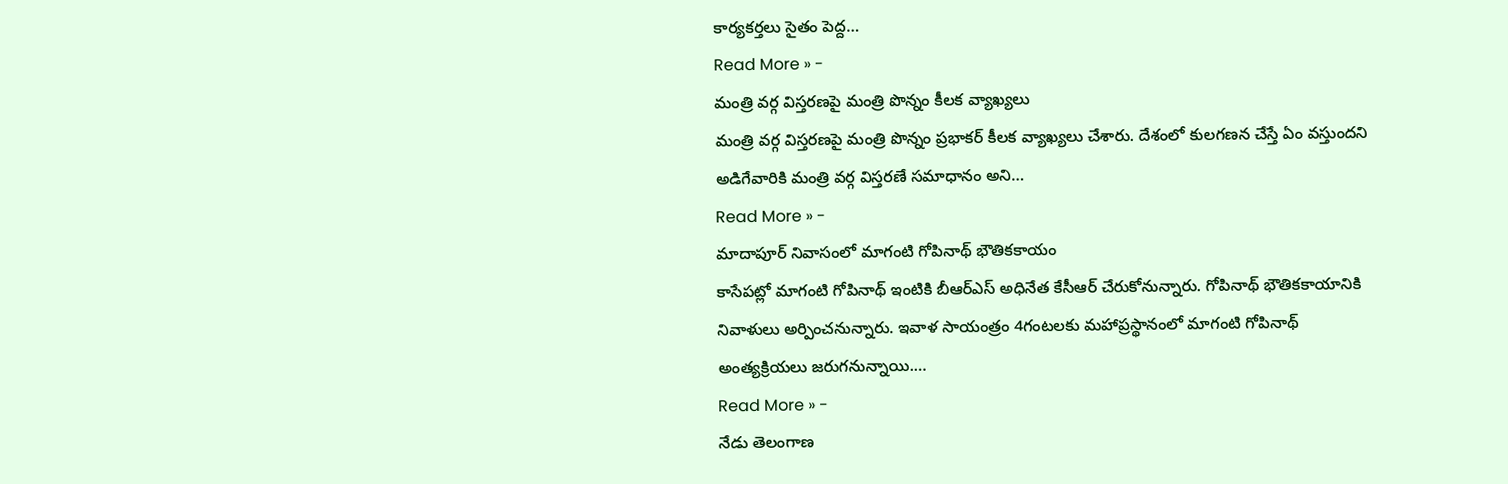కార్యకర్తలు సైతం పెద్ద…
Read More » -
మంత్రి వర్గ విస్తరణపై మంత్రి పొన్నం కీలక వ్యాఖ్యలు
మంత్రి వర్గ విస్తరణపై మంత్రి పొన్నం ప్రభాకర్ కీలక వ్యాఖ్యలు చేశారు. దేశంలో కులగణన చేస్తే ఏం వస్తుందని అడిగేవారికి మంత్రి వర్గ విస్తరణే సమాధానం అని…
Read More » -
మాదాపూర్ నివాసంలో మాగంటి గోపినాథ్ భౌతికకాయం
కాసేపట్లో మాగంటి గోపినాథ్ ఇంటికి బీఆర్ఎస్ అధినేత కేసీఆర్ చేరుకోనున్నారు. గోపినాథ్ భౌతికకాయానికి నివాళులు అర్పించనున్నారు. ఇవాళ సాయంత్రం 4గంటలకు మహాప్రస్థానంలో మాగంటి గోపినాథ్ అంత్యక్రియలు జరుగనున్నాయి.…
Read More » -
నేడు తెలంగాణ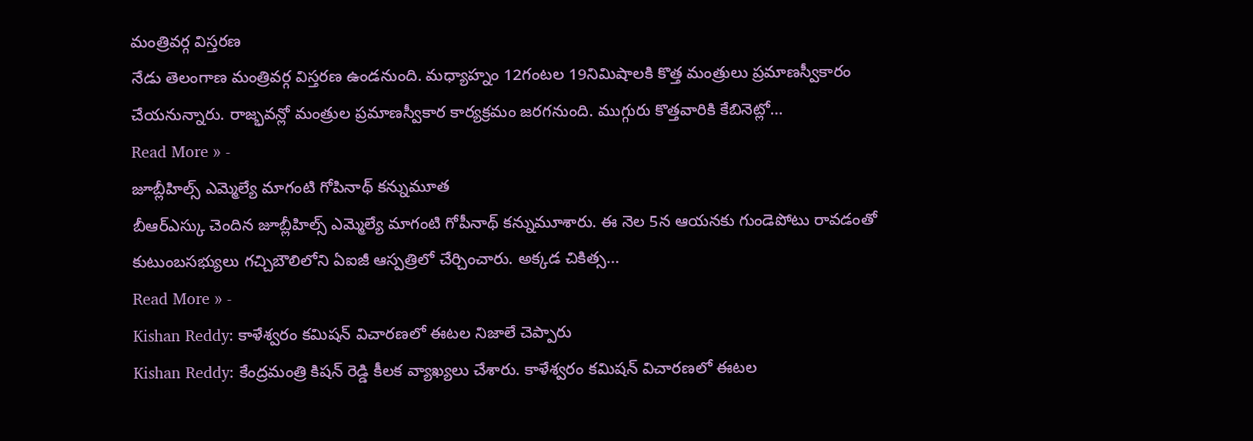మంత్రివర్గ విస్తరణ
నేడు తెలంగాణ మంత్రివర్గ విస్తరణ ఉండనుంది. మధ్యాహ్నం 12గంటల 19నిమిషాలకి కొత్త మంత్రులు ప్రమాణస్వీకారం చేయనున్నారు. రాజ్భవన్లో మంత్రుల ప్రమాణస్వీకార కార్యక్రమం జరగనుంది. ముగ్గురు కొత్తవారికి కేబినెట్లో…
Read More » -
జూబ్లీహిల్స్ ఎమ్మెల్యే మాగంటి గోపినాథ్ కన్నుమూత
బీఆర్ఎస్కు చెందిన జూబ్లీహిల్స్ ఎమ్మెల్యే మాగంటి గోపీనాథ్ కన్నుమూశారు. ఈ నెల 5న ఆయనకు గుండెపోటు రావడంతో కుటుంబసభ్యులు గచ్చిబౌలిలోని ఏఐజీ ఆస్పత్రిలో చేర్చించారు. అక్కడ చికిత్స…
Read More » -
Kishan Reddy: కాళేశ్వరం కమిషన్ విచారణలో ఈటల నిజాలే చెప్పారు
Kishan Reddy: కేంద్రమంత్రి కిషన్ రెడ్డి కీలక వ్యాఖ్యలు చేశారు. కాళేశ్వరం కమిషన్ విచారణలో ఈటల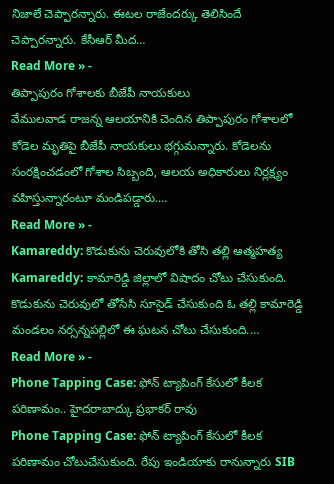నిజాలే చెప్పారన్నారు. ఈటల రాజేందర్కు తెలిసిందే చెప్పారన్నారు. కేసీఆర్ మీద…
Read More » -
తిప్పాపురం గోశాలకు బీజేపీ నాయకులు
వేములవాడ రాజన్న ఆలయానికి చెందిన తిప్పాపురం గోశాలలో కోడెల మృతిపై బీజేపీ నాయకులు భగ్గుమన్నారు. కోడెలను సంరక్షించడంలో గోశాల సిబ్బంది, ఆలయ అధికారులు నిర్లక్ష్యం వహిస్తున్నారంటూ మండిపడ్డారు.…
Read More » -
Kamareddy: కొడుకును చెరువులోకి తోసి తల్లి ఆత్మహత్య
Kamareddy: కామారెడ్డి జిల్లాలో విషాదం చోటు చేసుకుంది. కొడుకును చెరువులో తోసేసి సూసైడ్ చేసుకుంది ఓ తల్లి కామారెడ్డి మండలం నర్సన్నపల్లిలో ఈ ఘటన చోటు చేసుకుంది.…
Read More » -
Phone Tapping Case: ఫోన్ ట్యాపింగ్ కేసులో కీలక పరిణామం.. హైదరాబాద్కు ప్రభాకర్ రావు
Phone Tapping Case: ఫోన్ ట్యాపింగ్ కేసులో కీలక పరిణామం చోటుచేసుకుంది. రేపు ఇండియాకు రానున్నారు SIB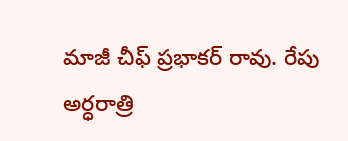మాజీ చీఫ్ ప్రభాకర్ రావు. రేపు అర్ధరాత్రి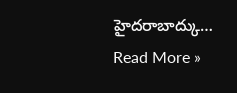హైదరాబాద్కు…
Read More »